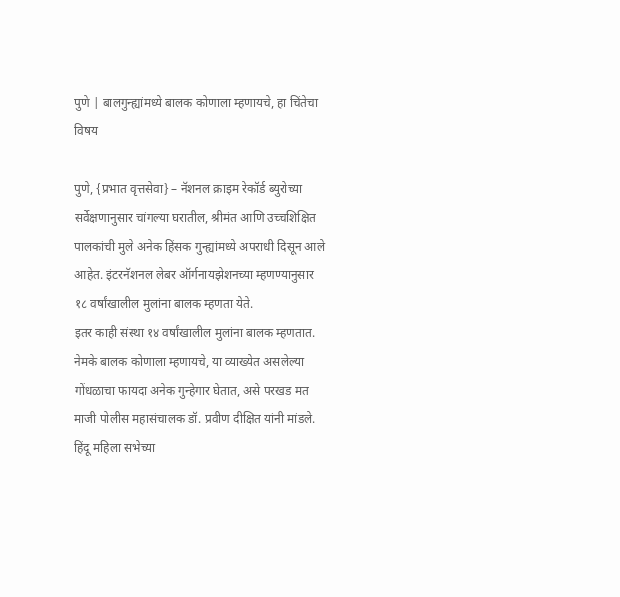पुणे | बालगुन्ह्यांमध्ये बालक कोणाला म्हणायचे, हा चिंतेचा विषय

पुणे, {प्रभात वृत्तसेवा} – नॅशनल क्राइम रेकॉर्ड ब्युरोच्या सर्वेक्षणानुसार चांगल्या घरातील, श्रीमंत आणि उच्चशिक्षित पालकांची मुले अनेक हिंसक गुन्ह्यांमध्ये अपराधी दिसून आले आहेत. इंटरनॅशनल लेबर ऑर्गनायझेशनच्या म्हणण्यानुसार १८ वर्षांखालील मुलांना बालक म्हणता येते.
इतर काही संस्था १४ वर्षांखालील मुलांना बालक म्हणतात. नेमके बालक कोणाला म्हणायचे, या व्याख्येत असलेल्या गोंधळाचा फायदा अनेक गुन्हेगार घेतात, असे परखड मत माजी पोलीस महासंचालक डॉ. प्रवीण दीक्षित यांनी मांडले.
हिंदू महिला सभेच्या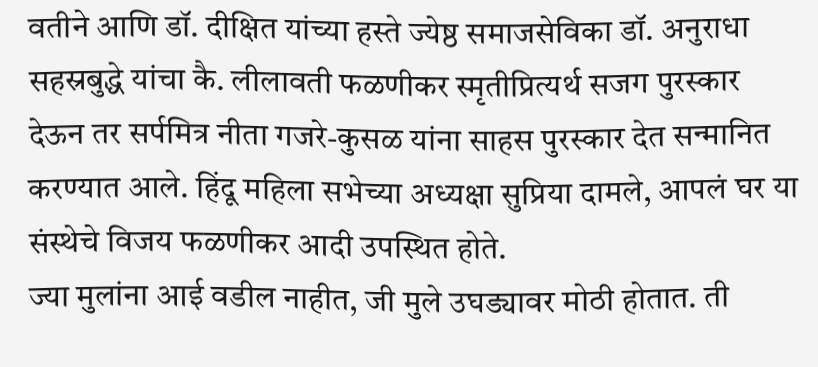वतीने आणि डॉ. दीक्षित यांच्या हस्ते ज्येष्ठ समाजसेविका डॉ. अनुराधा सहस्रबुद्धे यांचा कै. लीलावती फळणीकर स्मृतीप्रित्यर्थ सजग पुरस्कार देऊन तर सर्पमित्र नीता गजरे-कुसळ यांना साहस पुरस्कार देत सन्मानित करण्यात आले. हिंदू महिला सभेच्या अध्यक्षा सुप्रिया दामले, आपलं घर या संस्थेचे विजय फळणीकर आदी उपस्थित होते.
ज्या मुलांना आई वडील नाहीत, जी मुले उघड्यावर मोठी होतात. ती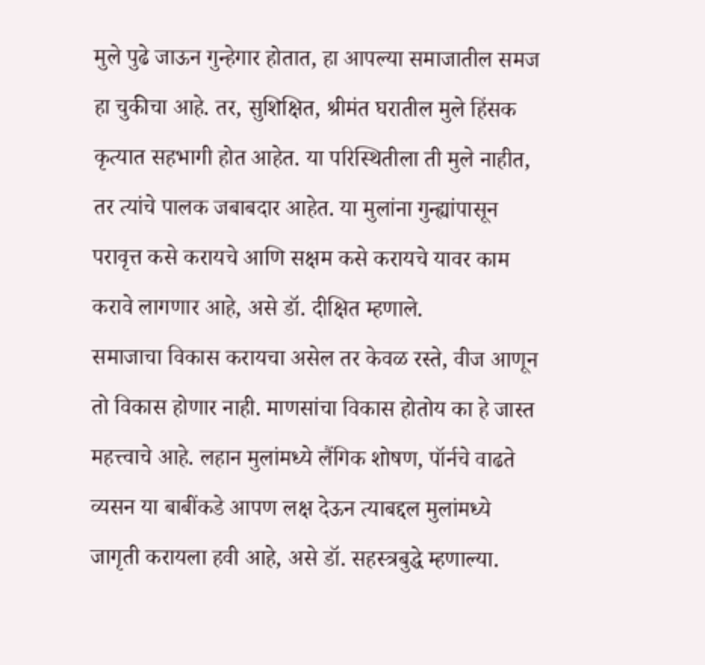मुले पुढे जाऊन गुन्हेगार होतात, हा आपल्या समाजातील समज हा चुकीचा आहे. तर, सुशिक्षित, श्रीमंत घरातील मुले हिंसक कृत्यात सहभागी होत आहेत. या परिस्थितीला ती मुले नाहीत, तर त्यांचे पालक जबाबदार आहेत. या मुलांना गुन्ह्यांपासून परावृत्त कसे करायचे आणि सक्षम कसे करायचे यावर काम करावे लागणार आहे, असे डॉ. दीक्षित म्हणाले.
समाजाचा विकास करायचा असेल तर केवळ रस्ते, वीज आणून तो विकास होणार नाही. माणसांचा विकास होतोय का हे जास्त महत्त्वाचे आहे. लहान मुलांमध्ये लैंगिक शोषण, पॉर्नचे वाढते व्यसन या बाबींकडे आपण लक्ष देऊन त्याबद्दल मुलांमध्ये जागृती करायला हवी आहे, असे डॉ. सहस्त्रबुद्धे म्हणाल्या.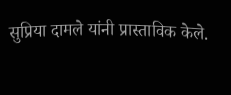सुप्रिया दामले यांनी प्रास्ताविक केले.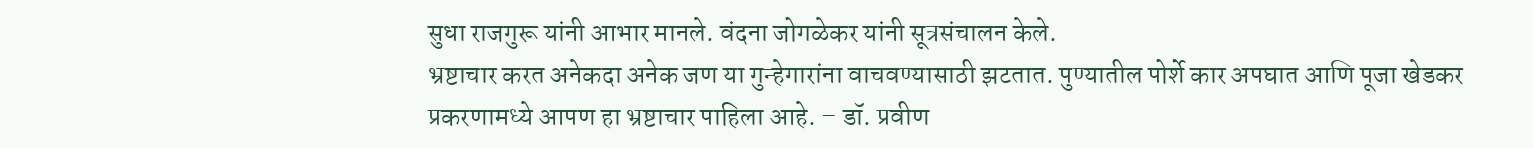सुधा राजगुरू यांनी आभार मानले. वंदना जोगळेकर यांनी सूत्रसंचालन केले.
भ्रष्टाचार करत अनेकदा अनेक जण या गुन्हेगारांना वाचवण्यासाठी झटतात. पुण्यातील पोर्शे कार अपघात आणि पूजा खेडकर प्रकरणामध्ये आपण हा भ्रष्टाचार पाहिला आहे. – डॉ. प्रवीण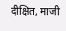दीक्षित, माजी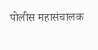पोलीस महासंचालक